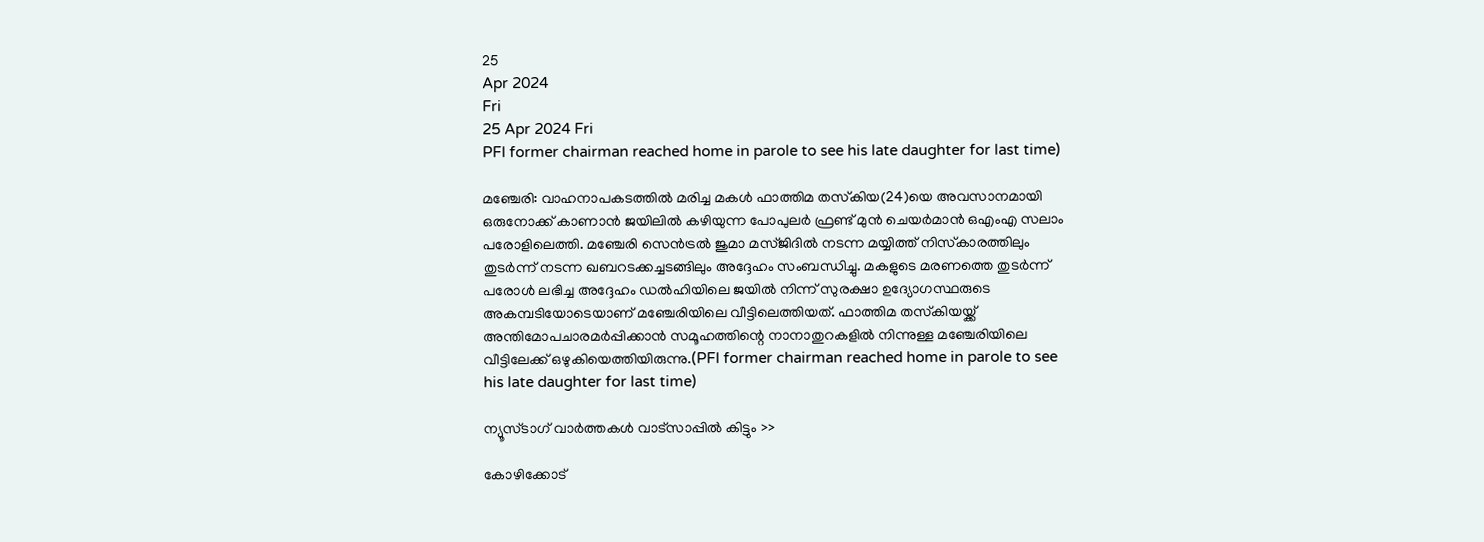25
Apr 2024
Fri
25 Apr 2024 Fri
PFI former chairman reached home in parole to see his late daughter for last time)

മഞ്ചേരി: വാഹനാപകടത്തില്‍ മരിച്ച മകള്‍ ഫാത്തിമ തസ്‌കിയ(24)യെ അവസാനമായി ഒരുനോക്ക് കാണാന്‍ ജയിലില്‍ കഴിയുന്ന പോപുലര്‍ ഫ്രണ്ട് മുന്‍ ചെയര്‍മാന്‍ ഒഎംഎ സലാം പരോളിലെത്തി. മഞ്ചേരി സെന്‍ട്രല്‍ ജുമാ മസ്ജിദില്‍ നടന്ന മയ്യിത്ത് നിസ്‌കാരത്തിലും തുടര്‍ന്ന് നടന്ന ഖബറടക്കച്ചടങ്ങിലും അദ്ദേഹം സംബന്ധിച്ചു. മകളുടെ മരണത്തെ തുടര്‍ന്ന് പരോള്‍ ലഭിച്ച അദ്ദേഹം ഡല്‍ഹിയിലെ ജയില്‍ നിന്ന് സുരക്ഷാ ഉദ്യോഗസ്ഥരുടെ അകമ്പടിയോടെയാണ് മഞ്ചേരിയിലെ വീട്ടിലെത്തിയത്. ഫാത്തിമ തസ്‌കിയയ്ക്ക് അന്തിമോപചാരമര്‍പ്പിക്കാന്‍ സമൂഹത്തിന്റെ നാനാതുറകളില്‍ നിന്നുള്ള മഞ്ചേരിയിലെ വീട്ടിലേക്ക് ഒഴുകിയെത്തിയിരുന്നു.(PFI former chairman reached home in parole to see his late daughter for last time)

ന്യൂസ്ടാഗ് വാര്‍ത്തകള്‍ വാട്‌സാപ്പില്‍ കിട്ടും >>

കോഴിക്കോട്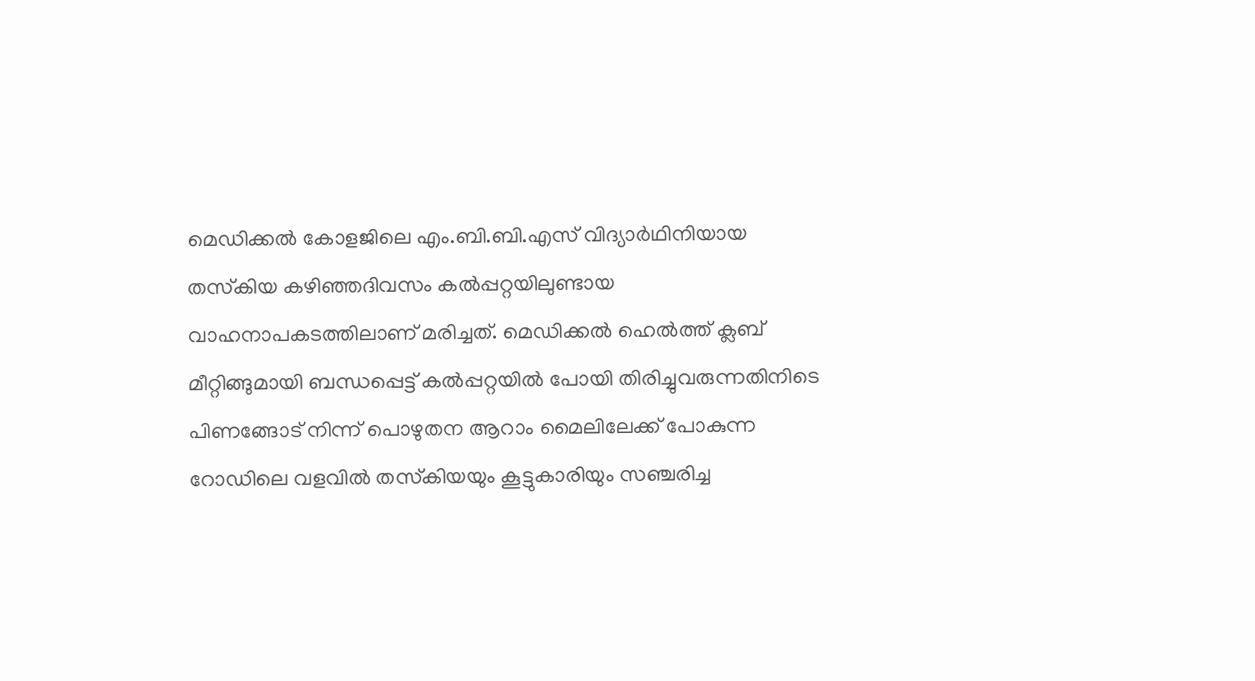മെഡിക്കല്‍ കോളജിലെ എം.ബി.ബി.എസ് വിദ്യാര്‍ഥിനിയായ തസ്‌കിയ കഴിഞ്ഞദിവസം കല്‍പ്പറ്റയിലുണ്ടായ വാഹനാപകടത്തിലാണ് മരിച്ചത്. മെഡിക്കല്‍ ഹെല്‍ത്ത് ക്ലബ് മീറ്റിങ്ങുമായി ബന്ധപ്പെട്ട് കല്‍പ്പറ്റയില്‍ പോയി തിരിച്ചുവരുന്നതിനിടെ പിണങ്ങോട് നിന്ന് പൊഴുതന ആറാം മൈലിലേക്ക് പോകുന്ന റോഡിലെ വളവില്‍ തസ്‌കിയയും കൂട്ടുകാരിയും സഞ്ചരിച്ച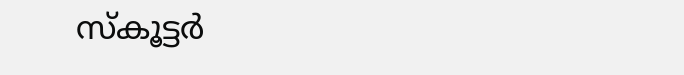സ്‌കൂട്ടര്‍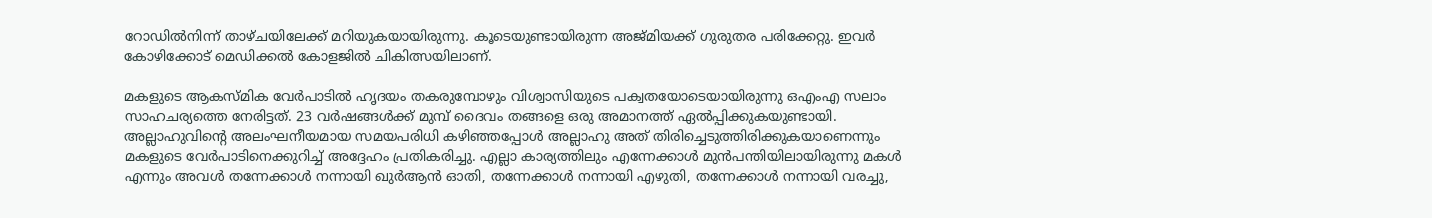റോഡില്‍നിന്ന് താഴ്ചയിലേക്ക് മറിയുകയായിരുന്നു. കൂടെയുണ്ടായിരുന്ന അജ്മിയക്ക് ഗുരുതര പരിക്കേറ്റു. ഇവര്‍ കോഴിക്കോട് മെഡിക്കല്‍ കോളജില്‍ ചികിത്സയിലാണ്.

മകളുടെ ആകസ്മിക വേര്‍പാടില്‍ ഹൃദയം തകരുമ്പോഴും വിശ്വാസിയുടെ പക്വതയോടെയായിരുന്നു ഒഎംഎ സലാം സാഹചര്യത്തെ നേരിട്ടത്. 23 വര്‍ഷങ്ങള്‍ക്ക് മുമ്പ് ദൈവം തങ്ങളെ ഒരു അമാനത്ത് ഏല്‍പ്പിക്കുകയുണ്ടായി. അല്ലാഹുവിന്റെ അലംഘനീയമായ സമയപരിധി കഴിഞ്ഞപ്പോള്‍ അല്ലാഹു അത് തിരിച്ചെടുത്തിരിക്കുകയാണെന്നും മകളുടെ വേര്‍പാടിനെക്കുറിച്ച് അദ്ദേഹം പ്രതികരിച്ചു. എല്ലാ കാര്യത്തിലും എന്നേക്കാള്‍ മുന്‍പന്തിയിലായിരുന്നു മകള്‍ എന്നും അവള്‍ തന്നേക്കാള്‍ നന്നായി ഖുര്‍ആന്‍ ഓതി, തന്നേക്കാള്‍ നന്നായി എഴുതി, തന്നേക്കാള്‍ നന്നായി വരച്ചു,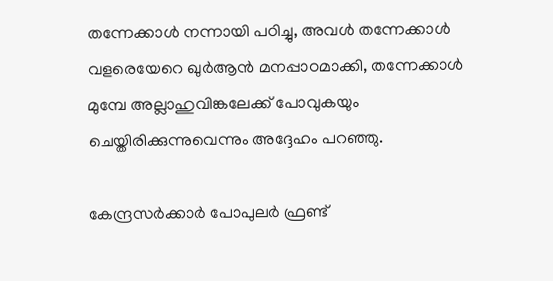തന്നേക്കാള്‍ നന്നായി പഠിച്ചു, അവള്‍ തന്നേക്കാള്‍ വളരെയേറെ ഖുര്‍ആന്‍ മനപ്പാഠമാക്കി, തന്നേക്കാള്‍ മുമ്പേ അല്ലാഹുവിങ്കലേക്ക് പോവുകയും ചെയ്തിരിക്കുന്നുവെന്നും അദ്ദേഹം പറഞ്ഞു.

കേന്ദ്രസര്‍ക്കാര്‍ പോപുലര്‍ ഫ്രണ്ട്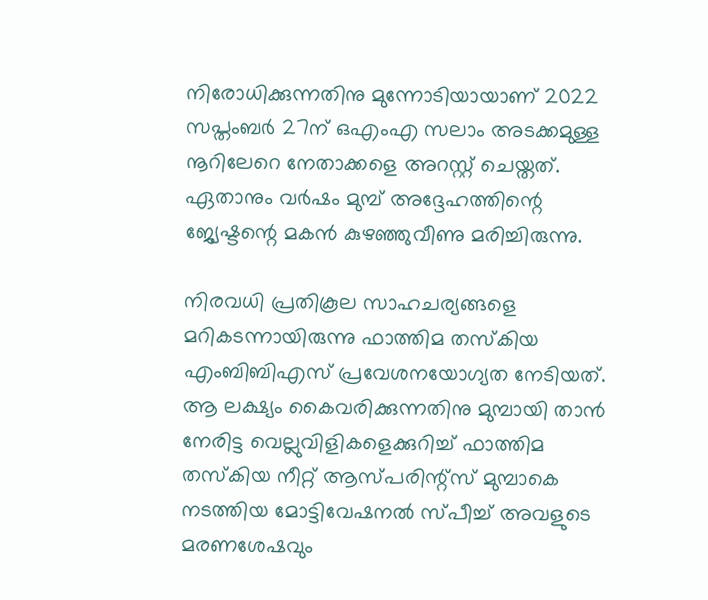നിരോധിക്കുന്നതിനു മുന്നോടിയായാണ് 2022 സപ്തംബര്‍ 27ന് ഒഎംഎ സലാം അടക്കമുള്ള നൂറിലേറെ നേതാക്കളെ അറസ്റ്റ് ചെയ്തത്. ഏതാനും വര്‍ഷം മുമ്പ് അദ്ദേഹത്തിന്റെ ജ്യേഷ്ടന്റെ മകന്‍ കുഴഞ്ഞുവീണു മരിച്ചിരുന്നു.

നിരവധി പ്രതികൂല സാഹചര്യങ്ങളെ മറികടന്നായിരുന്നു ഫാത്തിമ തസ്‌കിയ എംബിബിഎസ് പ്രവേശനയോഗ്യത നേടിയത്. ആ ലക്ഷ്യം കൈവരിക്കുന്നതിനു മുമ്പായി താന്‍ നേരിട്ട വെല്ലുവിളികളെക്കുറിച്ച് ഫാത്തിമ തസ്‌കിയ നീറ്റ് ആസ്പരിന്റ്‌സ് മുമ്പാകെ നടത്തിയ മോട്ടിവേഷനല്‍ സ്പീച്ച് അവളുടെ മരണശേഷവും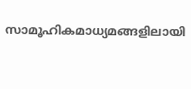സാമൂഹികമാധ്യമങ്ങളിലായി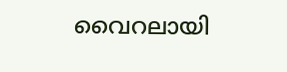വൈറലായി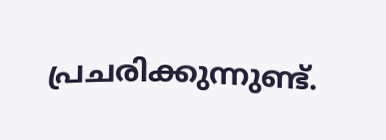പ്രചരിക്കുന്നുണ്ട്.